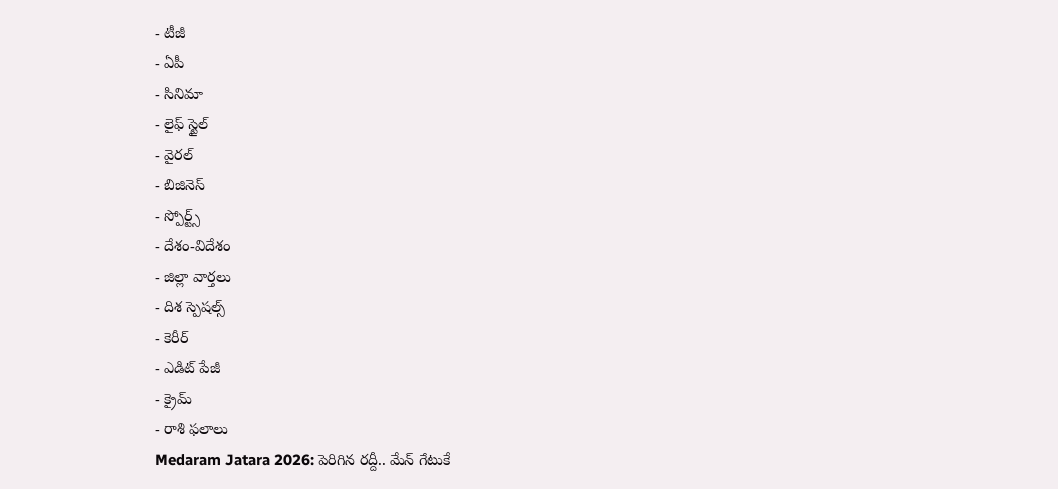- టీజీ
- ఏపీ
- సినిమా
- లైఫ్ స్టైల్
- వైరల్
- బిజినెస్
- స్పోర్ట్స్
- దేశం-విదేశం
- జిల్లా వార్తలు
- దిశ స్పెషల్స్
- కెరీర్
- ఎడిట్ పేజీ
- క్రైమ్
- రాశి ఫలాలు
Medaram Jatara 2026: పెరిగిన రద్దీ.. మేన్ గేటుకే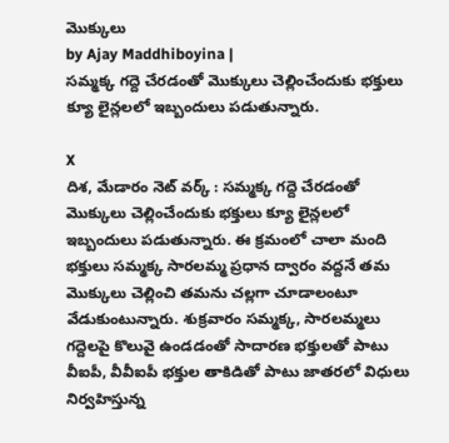మొక్కులు
by Ajay Maddhiboyina |
సమ్మక్క గద్దె చేరడంతో మొక్కులు చెల్లించేందుకు భక్తులు క్యూ లైన్లలలో ఇబ్బందులు పడుతున్నారు.

X
దిశ, మేడారం నెట్ వర్క్ : సమ్మక్క గద్దె చేరడంతో మొక్కులు చెల్లించేందుకు భక్తులు క్యూ లైన్లలలో ఇబ్బందులు పడుతున్నారు. ఈ క్రమంలో చాలా మంది భక్తులు సమ్మక్క సారలమ్మ ప్రధాన ద్వారం వద్దనే తమ మొక్కులు చెల్లించి తమను చల్లగా చూడాలంటూ వేడుకుంటున్నారు. శుక్రవారం సమ్మక్క, సారలమ్మలు గద్దెలపై కొలువై ఉండడంతో సాదారణ భక్తులతో పాటు వీఐపీ, వీవీఐపీ భక్తుల తాకిడితో పాటు జాతరలో విధులు నిర్వహిస్తున్న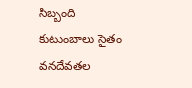సిబ్బంది కుటుంబాలు సైతం వనదేవతల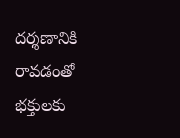దర్శణానికి రావడంతో భక్తులకు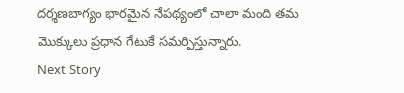దర్శణబాగ్యం భారమైన నేపథ్యంలో చాలా మంది తమ మొక్కులు ప్రధాన గేటుకే సమర్పిస్తున్నారు.
Next Story